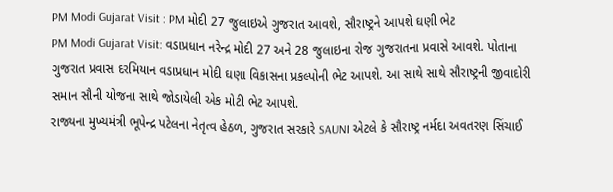PM Modi Gujarat Visit : PM મોદી 27 જુલાઇએ ગુજરાત આવશે, સૌરાષ્ટ્રને આપશે ઘણી ભેટ
PM Modi Gujarat Visit: વડાપ્રધાન નરેન્દ્ર મોદી 27 અને 28 જુલાઇના રોજ ગુજરાતના પ્રવાસે આવશે. પોતાના ગુજરાત પ્રવાસ દરમિયાન વડાપ્રધાન મોદી ઘણા વિકાસના પ્રકલ્પોની ભેટ આપશે. આ સાથે સાથે સૌરાષ્ટ્રની જીવાદોરી સમાન સૌની યોજના સાથે જોડાયેલી એક મોટી ભેટ આપશે.
રાજ્યના મુખ્યમંત્રી ભૂપેન્દ્ર પટેલના નેતૃત્વ હેઠળ, ગુજરાત સરકારે SAUNI એટલે કે સૌરાષ્ટ્ર નર્મદા અવતરણ સિંચાઈ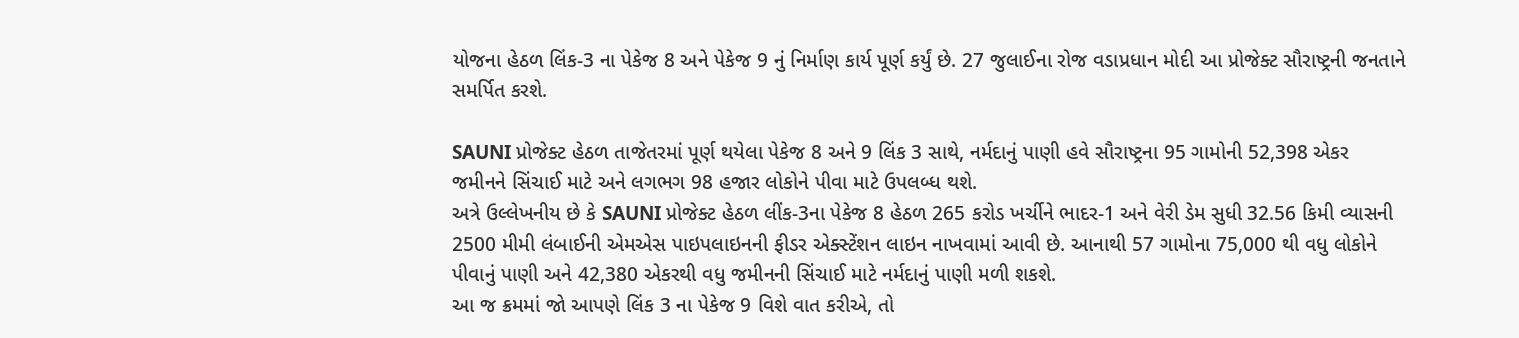યોજના હેઠળ લિંક-3 ના પેકેજ 8 અને પેકેજ 9 નું નિર્માણ કાર્ય પૂર્ણ કર્યું છે. 27 જુલાઈના રોજ વડાપ્રધાન મોદી આ પ્રોજેક્ટ સૌરાષ્ટ્રની જનતાને સમર્પિત કરશે.

SAUNI પ્રોજેક્ટ હેઠળ તાજેતરમાં પૂર્ણ થયેલા પેકેજ 8 અને 9 લિંક 3 સાથે, નર્મદાનું પાણી હવે સૌરાષ્ટ્રના 95 ગામોની 52,398 એકર જમીનને સિંચાઈ માટે અને લગભગ 98 હજાર લોકોને પીવા માટે ઉપલબ્ધ થશે.
અત્રે ઉલ્લેખનીય છે કે SAUNI પ્રોજેક્ટ હેઠળ લીંક-3ના પેકેજ 8 હેઠળ 265 કરોડ ખર્ચીને ભાદર-1 અને વેરી ડેમ સુધી 32.56 કિમી વ્યાસની 2500 મીમી લંબાઈની એમએસ પાઇપલાઇનની ફીડર એક્સ્ટેંશન લાઇન નાખવામાં આવી છે. આનાથી 57 ગામોના 75,000 થી વધુ લોકોને પીવાનું પાણી અને 42,380 એકરથી વધુ જમીનની સિંચાઈ માટે નર્મદાનું પાણી મળી શકશે.
આ જ ક્રમમાં જો આપણે લિંક 3 ના પેકેજ 9 વિશે વાત કરીએ, તો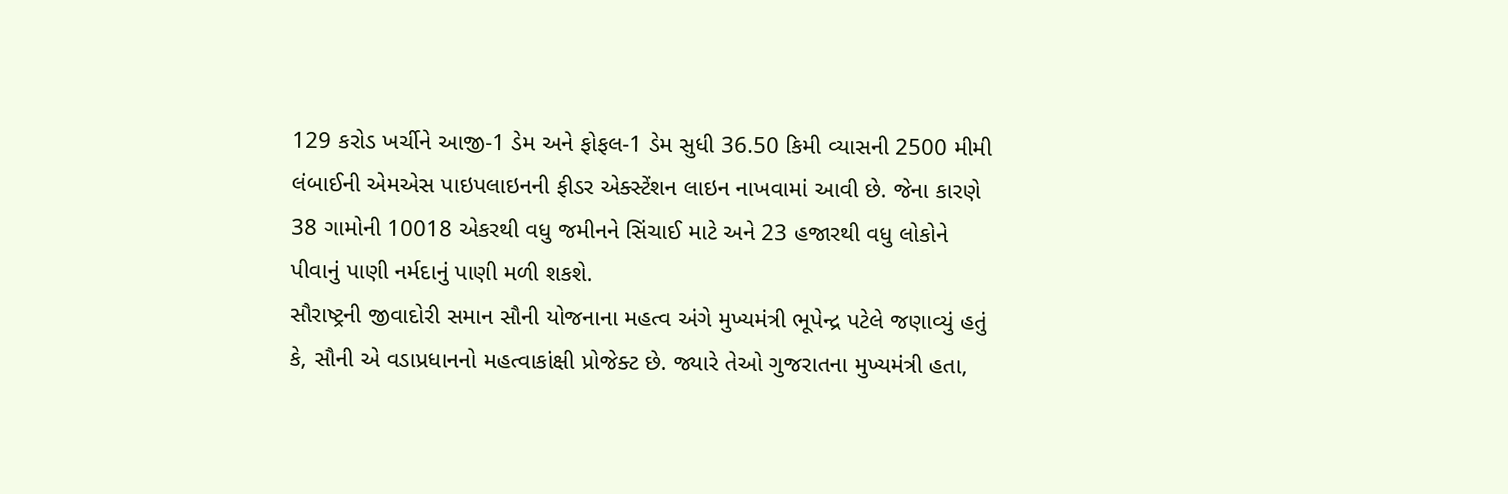129 કરોડ ખર્ચીને આજી-1 ડેમ અને ફોફલ-1 ડેમ સુધી 36.50 કિમી વ્યાસની 2500 મીમી લંબાઈની એમએસ પાઇપલાઇનની ફીડર એક્સ્ટેંશન લાઇન નાખવામાં આવી છે. જેના કારણે 38 ગામોની 10018 એકરથી વધુ જમીનને સિંચાઈ માટે અને 23 હજારથી વધુ લોકોને પીવાનું પાણી નર્મદાનું પાણી મળી શકશે.
સૌરાષ્ટ્રની જીવાદોરી સમાન સૌની યોજનાના મહત્વ અંગે મુખ્યમંત્રી ભૂપેન્દ્ર પટેલે જણાવ્યું હતું કે, સૌની એ વડાપ્રધાનનો મહત્વાકાંક્ષી પ્રોજેક્ટ છે. જ્યારે તેઓ ગુજરાતના મુખ્યમંત્રી હતા,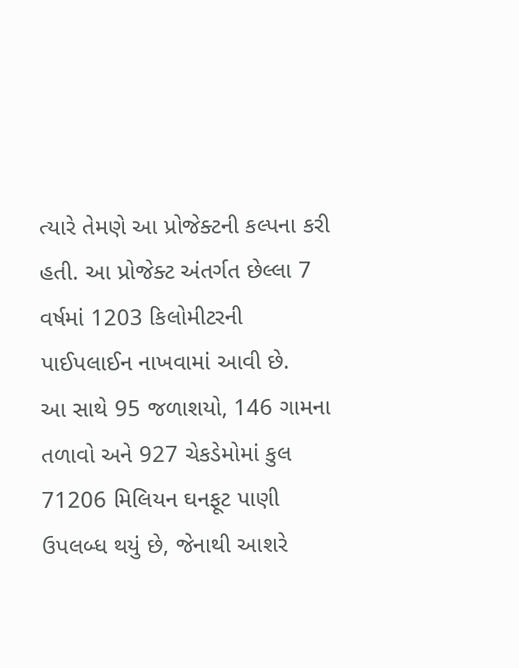ત્યારે તેમણે આ પ્રોજેક્ટની કલ્પના કરી હતી. આ પ્રોજેક્ટ અંતર્ગત છેલ્લા 7 વર્ષમાં 1203 કિલોમીટરની પાઈપલાઈન નાખવામાં આવી છે.
આ સાથે 95 જળાશયો, 146 ગામના તળાવો અને 927 ચેકડેમોમાં કુલ 71206 મિલિયન ઘનફૂટ પાણી ઉપલબ્ધ થયું છે, જેનાથી આશરે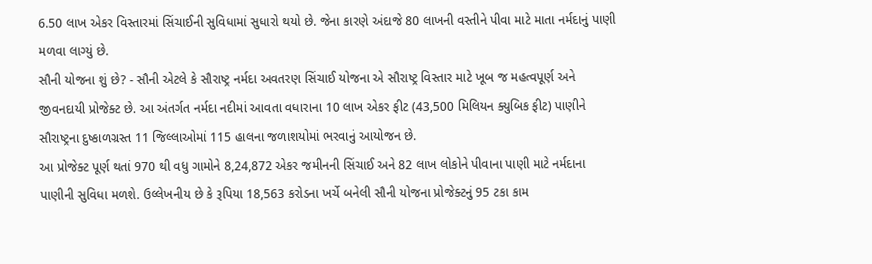6.50 લાખ એકર વિસ્તારમાં સિંચાઈની સુવિધામાં સુધારો થયો છે. જેના કારણે અંદાજે 80 લાખની વસ્તીને પીવા માટે માતા નર્મદાનું પાણી મળવા લાગ્યું છે.
સૌની યોજના શું છે? - સૌની એટલે કે સૌરાષ્ટ્ર નર્મદા અવતરણ સિંચાઈ યોજના એ સૌરાષ્ટ્ર વિસ્તાર માટે ખૂબ જ મહત્વપૂર્ણ અને જીવનદાયી પ્રોજેક્ટ છે. આ અંતર્ગત નર્મદા નદીમાં આવતા વધારાના 10 લાખ એકર ફીટ (43,500 મિલિયન ક્યુબિક ફીટ) પાણીને સૌરાષ્ટ્રના દુષ્કાળગ્રસ્ત 11 જિલ્લાઓમાં 115 હાલના જળાશયોમાં ભરવાનું આયોજન છે.
આ પ્રોજેક્ટ પૂર્ણ થતાં 970 થી વધુ ગામોને 8,24,872 એકર જમીનની સિંચાઈ અને 82 લાખ લોકોને પીવાના પાણી માટે નર્મદાના પાણીની સુવિધા મળશે. ઉલ્લેખનીય છે કે રૂપિયા 18,563 કરોડના ખર્ચે બનેલી સૌની યોજના પ્રોજેક્ટનું 95 ટકા કામ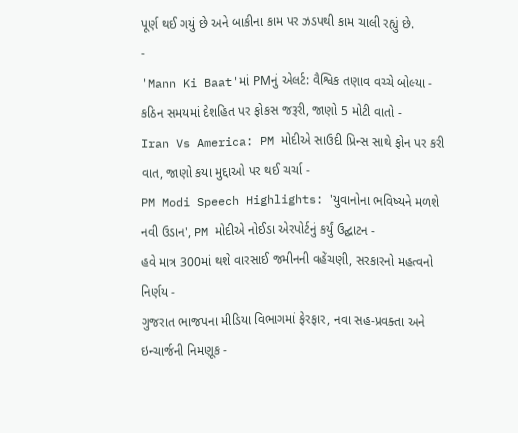પૂર્ણ થઈ ગયું છે અને બાકીના કામ પર ઝડપથી કામ ચાલી રહ્યું છે.
-
'Mann Ki Baat'માં PMનું એલર્ટ: વૈશ્વિક તણાવ વચ્ચે બોલ્યા - કઠિન સમયમાં દેશહિત પર ફોકસ જરૂરી, જાણો 5 મોટી વાતો -
Iran Vs America: PM મોદીએ સાઉદી પ્રિન્સ સાથે ફોન પર કરી વાત, જાણો કયા મુદ્દાઓ પર થઈ ચર્ચા -
PM Modi Speech Highlights: 'યુવાનોના ભવિષ્યને મળશે નવી ઉડાન', PM મોદીએ નોઈડા એરપોર્ટનું કર્યું ઉદ્ઘાટન -
હવે માત્ર 300માં થશે વારસાઈ જમીનની વહેંચણી, સરકારનો મહત્વનો નિર્ણય -
ગુજરાત ભાજપના મીડિયા વિભાગમાં ફેરફાર, નવા સહ-પ્રવક્તા અને ઇન્ચાર્જની નિમણૂક -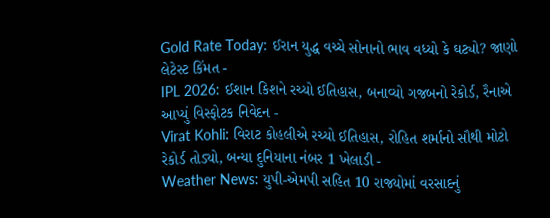Gold Rate Today: ઈરાન યુદ્ધ વચ્ચે સોનાનો ભાવ વધ્યો કે ઘટ્યો? જાણો લેટેસ્ટ કિંમત -
IPL 2026: ઈશાન કિશને રચ્યો ઈતિહાસ, બનાવ્યો ગજબનો રેકોર્ડ, રૈનાએ આપ્યું વિસ્ફોટક નિવેદન -
Virat Kohli: વિરાટ કોહલીએ રચ્યો ઈતિહાસ, રોહિત શર્માનો સૌથી મોટો રેકોર્ડ તોડ્યો, બન્યા દુનિયાના નંબર 1 ખેલાડી -
Weather News: યુપી-એમપી સહિત 10 રાજ્યોમાં વરસાદનું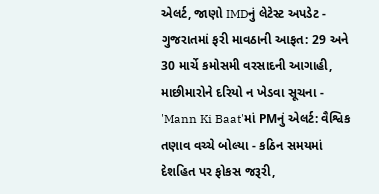એલર્ટ, જાણો IMDનું લેટેસ્ટ અપડેટ -
ગુજરાતમાં ફરી માવઠાની આફત: 29 અને 30 માર્ચે કમોસમી વરસાદની આગાહી, માછીમારોને દરિયો ન ખેડવા સૂચના -
'Mann Ki Baat'માં PMનું એલર્ટ: વૈશ્વિક તણાવ વચ્ચે બોલ્યા - કઠિન સમયમાં દેશહિત પર ફોકસ જરૂરી,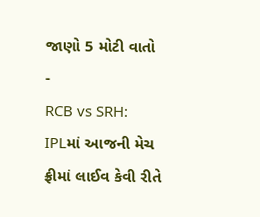જાણો 5 મોટી વાતો -
RCB vs SRH: IPLમાં આજની મેચ ફ્રીમાં લાઈવ કેવી રીતે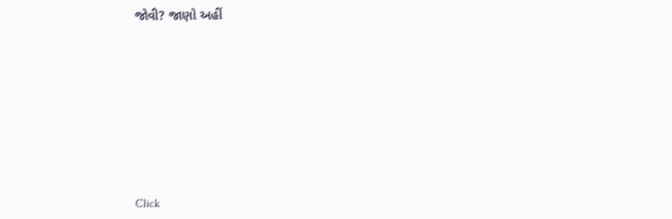જોવી? જાણો અહીં










Click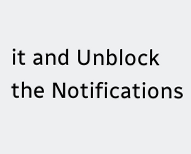it and Unblock the Notifications